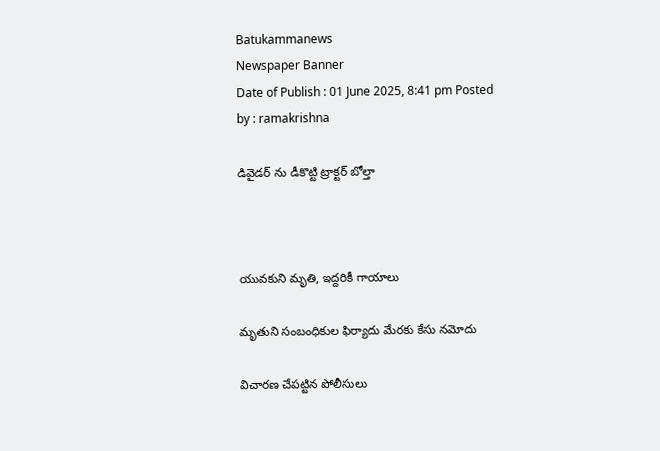Batukammanews
Newspaper Banner
Date of Publish : 01 June 2025, 8:41 pm Posted by : ramakrishna

డివైడర్ ను డీకొట్టి ట్రాక్టర్ బోల్తా



యువకుని మృతి, ఇద్దరికీ గాయాలు

మృతుని సంబంధికుల ఫిర్యాదు మేరకు కేసు నమోదు

విచారణ చేపట్టిన పోలీసులు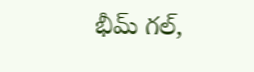భీమ్ గల్,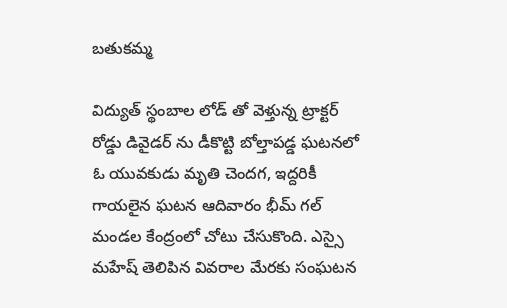బతుకమ్మ

విద్యుత్ స్థంబాల లోడ్ తో వెళ్తున్న ట్రాక్టర్ రోడ్డు డివైడర్ ను డీకొట్టి బోల్తాపడ్డ ఘటనలో ఓ యువకుడు మృతి చెందగ, ఇద్దరికీ గాయలైన ఘటన ఆదివారం భీమ్ గల్ మండల కేంద్రంలో చోటు చేసుకొంది. ఎస్సై మహేష్ తెలిపిన వివరాల మేరకు సంఘటన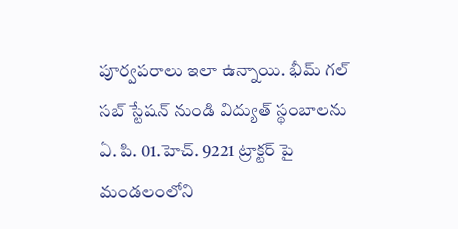పూర్వపరాలు ఇలా ఉన్నాయి. భీమ్ గల్ సబ్ స్టేషన్ నుండి విద్యుత్ స్థంబాలను ఏ. పి. 01.హెచ్. 9221 ట్రాక్టర్ పై మండలంలోని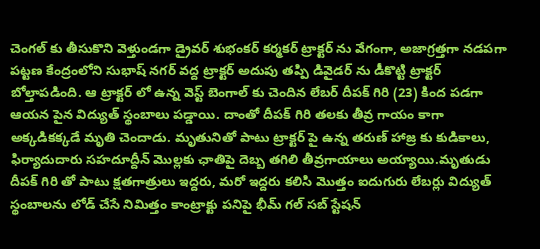చెంగల్ కు తీసుకొని వెళ్తుండగా డ్రైవర్ శుభంకర్ కర్మకర్ ట్రాక్టర్ ను వేగంగా, అజాగ్రత్తగా నడపగా పట్టణ కేంద్రంలోని సుభాష్ నగర్ వద్ద ట్రాక్టర్ అదుపు తప్పి డివైడర్ ను డీకొట్టి ట్రాక్టర్ బోల్తాపడింది. ఆ ట్రాక్టర్ లో ఉన్న వెస్ట్ బెంగాల్ కు చెందిన లేబర్ దీపక్ గిరి (23) కింద పడగా ఆయన పైన విద్యుత్ స్థంబాలు పడ్డాయి. దాంతో దీపక్ గిరి తలకు తీవ్ర గాయం కాగా అక్కడికక్కడే మృతి చెందాడు. మృతునితో పాటు ట్రాక్టర్ పై ఉన్న తరుణ్ హాజ్ర కు కుడికాలు, ఫిర్యాదుదారు సహదూద్దీన్ మొల్లకు ఛాతిపై దెబ్బ తగిలి తీవ్రగాయాలు అయ్యాయి.మృతుడు దీపక్ గిరి తో పాటు క్షతగాత్రులు ఇద్దరు, మరో ఇద్దరు కలిసి మొత్తం ఐదుగురు లేబర్లు విద్యుత్ స్థంబాలను లోడ్ చేసే నిమిత్తం కాంట్రాక్టు పనిపై భీమ్ గల్ సబ్ స్టేషన్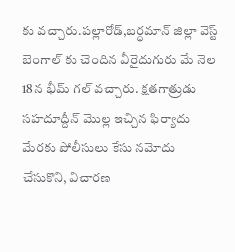కు వచ్చారు.పల్లారోడ్,బర్ధమాన్ జిల్లా వెస్ట్ బెంగాల్ కు చెందిన వీరైదుగురు మే నెల 18న భీమ్ గల్ వచ్చారు. క్షతగాత్రుడు సహదూద్దీన్ మొల్ల ఇచ్చిన ఫిర్యాదు మేరకు పోలీసులు కేసు నమోదు చేసుకొని, విచారణ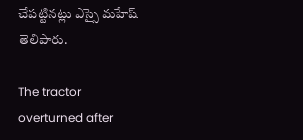చేపట్టినట్లు ఎస్సై మహేష్ తెలిపారు.

The tractor overturned after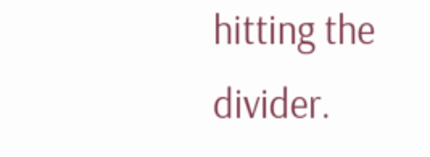hitting the divider.